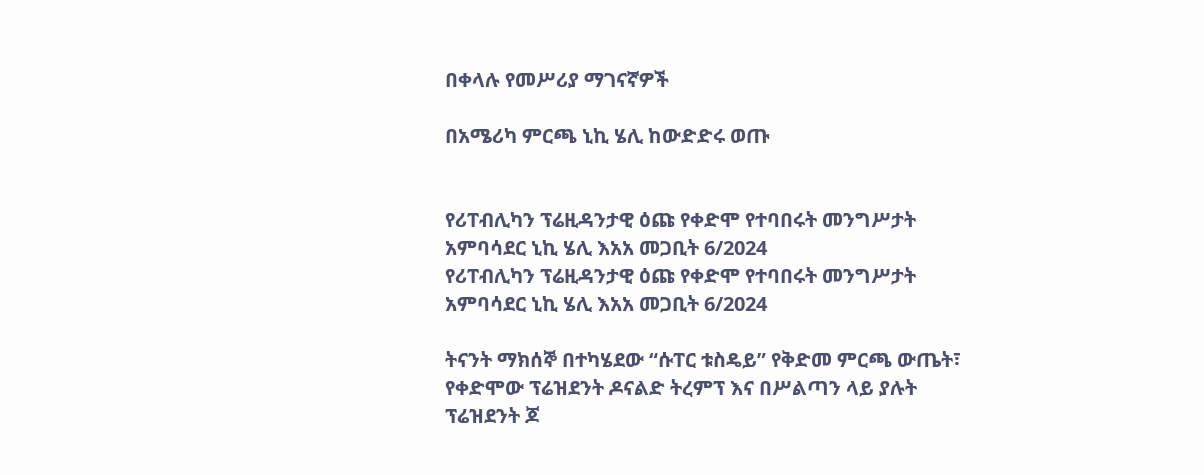በቀላሉ የመሥሪያ ማገናኛዎች

በአሜሪካ ምርጫ ኒኪ ሄሊ ከውድድሩ ወጡ


የሪፐብሊካን ፕሬዚዳንታዊ ዕጩ የቀድሞ የተባበሩት መንግሥታት አምባሳደር ኒኪ ሄሊ እአአ መጋቢት 6/2024
የሪፐብሊካን ፕሬዚዳንታዊ ዕጩ የቀድሞ የተባበሩት መንግሥታት አምባሳደር ኒኪ ሄሊ እአአ መጋቢት 6/2024

ትናንት ማክሰኞ በተካሄደው “ሱፐር ቱስዴይ” የቅድመ ምርጫ ውጤት፣ የቀድሞው ፕሬዝደንት ዶናልድ ትረምፕ እና በሥልጣን ላይ ያሉት ፕሬዝደንት ጆ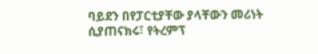ባይደን በየፓርቲያቸው ያላቸውን መሪነት ሲያጠናክሩ፣ የትረምፕ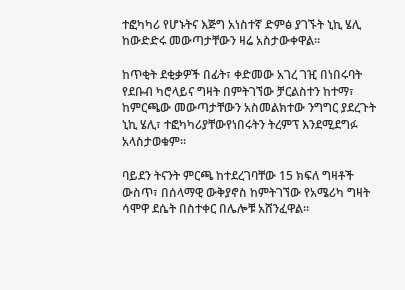ተፎካካሪ የሆኑትና እጅግ አነስተኛ ድምፅ ያገኙት ኒኪ ሄሊ ከውድድሩ መውጣታቸውን ዛሬ አስታውቀዋል።

ከጥቂት ደቂቃዎች በፊት፣ ቀድመው አገረ ገዢ በነበሩባት የደቡብ ካሮላይና ግዛት በምትገኘው ቻርልስተን ከተማ፣ ከምርጫው መውጣታቸውን አስመልክተው ንግግር ያደረጉት ኒኪ ሄሊ፣ ተፎካካሪያቸውየነበሩትን ትረምፕ እንደሚደግፉ አላስታወቁም።

ባይደን ትናንት ምርጫ ከተደረገባቸው 15 ክፍለ ግዛቶች ውስጥ፣ በሰላማዊ ውቅያኖስ ከምትገኘው የአሜሪካ ግዛት ሳሞዋ ደሴት በስተቀር በሌሎቹ አሸንፈዋል።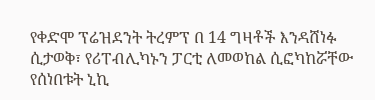የቀድሞ ፕሬዝደንት ትረምፕ በ 14 ግዛቶች እንዳሸነፉ ሲታወቅ፣ የሪፐብሊካኑን ፓርቲ ለመወከል ሲፎካከሯቸው የሰነበቱት ኒኪ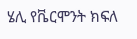ሄሊ የቬርሞንት ክፍለ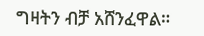ግዛትን ብቻ አሸንፈዋል።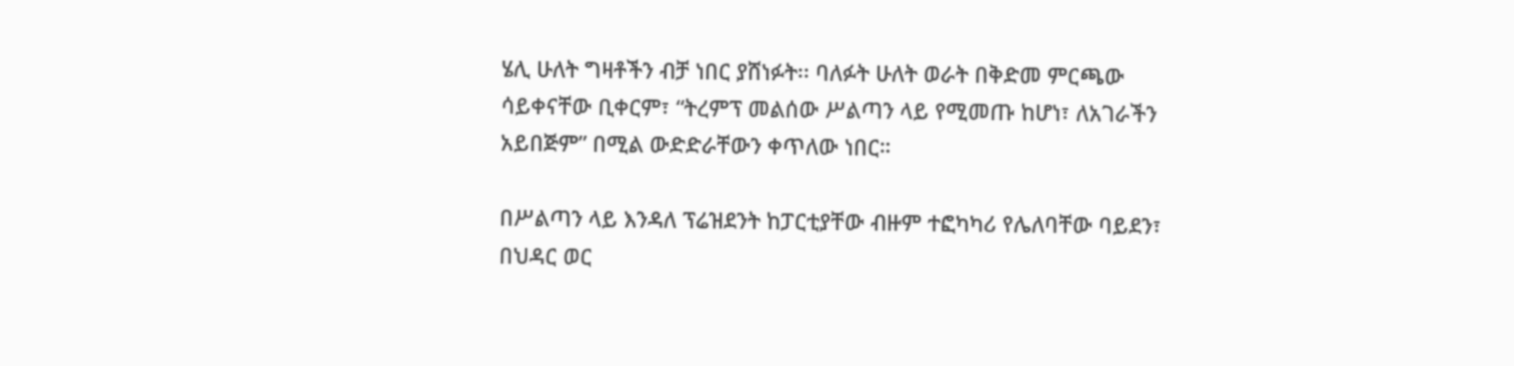ሄሊ ሁለት ግዛቶችን ብቻ ነበር ያሸነፉት፡፡ ባለፉት ሁለት ወራት በቅድመ ምርጫው ሳይቀናቸው ቢቀርም፣ “ትረምፕ መልሰው ሥልጣን ላይ የሚመጡ ከሆነ፣ ለአገራችን አይበጅም” በሚል ውድድራቸውን ቀጥለው ነበር።

በሥልጣን ላይ እንዳለ ፕሬዝደንት ከፓርቲያቸው ብዙም ተፎካካሪ የሌለባቸው ባይደን፣ በህዳር ወር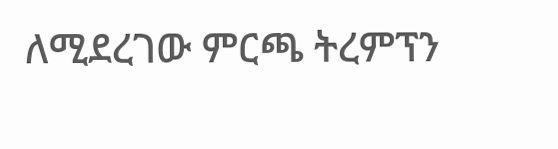ለሚደረገው ምርጫ ትረምፕን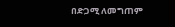በድጋሚ ለመግጠም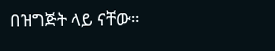በዝግጅት ላይ ናቸው።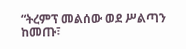“ትረምፕ መልሰው ወደ ሥልጣን ከመጡ፣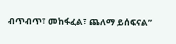ብጥብጥ፣ መከፋፈል፣ ጨለማ ይሰፍናል”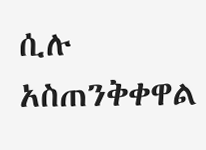ሲሉ አስጠንቅቀዋል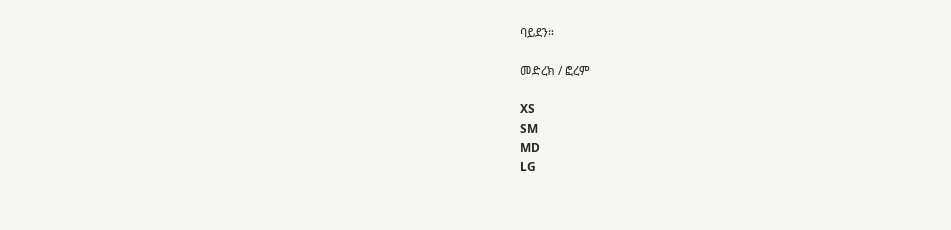ባይደን።

መድረክ / ፎረም

XS
SM
MD
LG